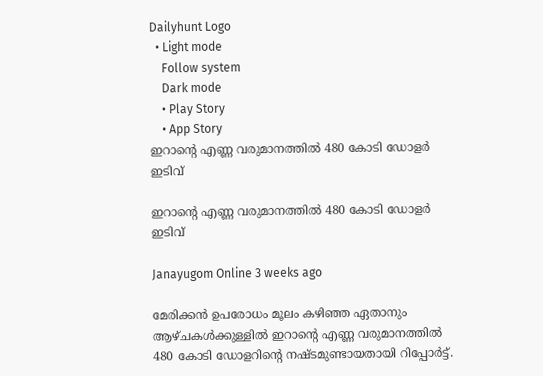Dailyhunt Logo
  • Light mode
    Follow system
    Dark mode
    • Play Story
    • App Story
ഇറാന്റെ എണ്ണ വരുമാനത്തില്‍ 480 കോടി ഡോളര്‍ ഇടിവ്

ഇറാന്റെ എണ്ണ വരുമാനത്തില്‍ 480 കോടി ഡോളര്‍ ഇടിവ്

Janayugom Online 3 weeks ago

മേരിക്കൻ ഉപരോധം മൂലം കഴിഞ്ഞ ഏതാനും ആഴ്ചകള്‍ക്കുള്ളില്‍ ഇറാന്റെ എണ്ണ വരുമാനത്തില്‍ 480 കോടി ഡോളറിന്റെ നഷ്ടമുണ്ടായതായി റിപ്പോര്‍ട്ട്.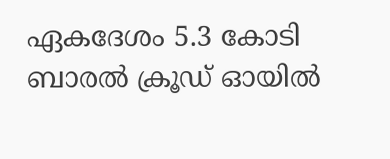ഏകദേശം 5.3 കോടി ബാരല്‍ ക്രൂഡ് ഓയില്‍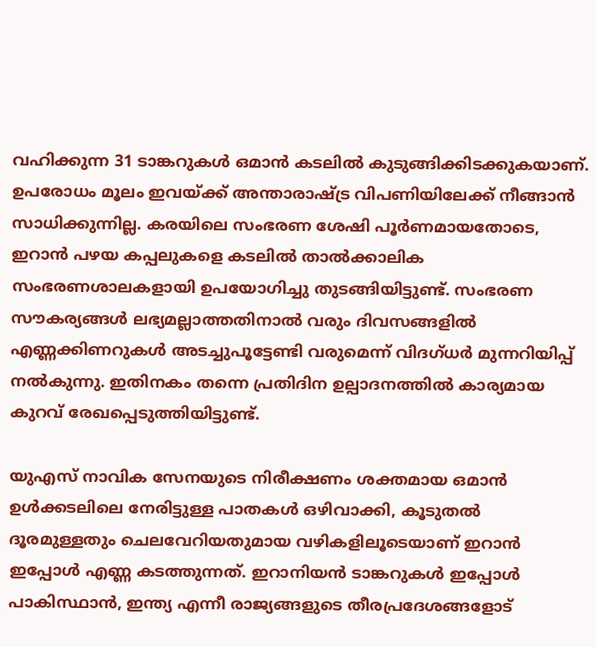വഹിക്കുന്ന 31 ടാങ്കറുകള്‍ ഒമാൻ കടലില്‍ കുടുങ്ങിക്കിടക്കുകയാണ്. ഉപരോധം മൂലം ഇവയ്ക്ക് അന്താരാഷ്ട്ര വിപണിയിലേക്ക് നീങ്ങാൻ സാധിക്കുന്നില്ല. കരയിലെ സംഭരണ ശേഷി പൂർണമായതോടെ, ഇറാൻ പഴയ കപ്പലുകളെ കടലില്‍ താല്‍ക്കാലിക സംഭരണശാലകളായി ഉപയോഗിച്ചു തുടങ്ങിയിട്ടുണ്ട്. സംഭരണ സൗകര്യങ്ങള്‍ ലഭ്യമല്ലാത്തതിനാല്‍ വരും ദിവസങ്ങളില്‍ എണ്ണക്കിണറുകള്‍ അടച്ചുപൂട്ടേണ്ടി വരുമെന്ന് വിദഗ്ധർ മുന്നറിയിപ്പ് നല്‍കുന്നു. ഇതിനകം തന്നെ പ്രതിദിന ഉല്പാദനത്തില്‍ കാര്യമായ കുറവ് രേഖപ്പെടുത്തിയിട്ടുണ്ട്.

യുഎസ് നാവിക സേനയുടെ നിരീക്ഷണം ശക്തമായ ഒമാൻ ഉള്‍ക്കടലിലെ നേരിട്ടുള്ള പാതകള്‍ ഒഴിവാക്കി, കൂടുതല്‍ ദൂരമുള്ളതും ചെലവേറിയതുമായ വഴികളിലൂടെയാണ് ഇറാൻ ഇപ്പോള്‍ എണ്ണ കടത്തുന്നത്. ഇറാനിയൻ ടാങ്കറുകള്‍ ഇപ്പോള്‍ പാകിസ്ഥാൻ, ഇന്ത്യ എന്നീ രാജ്യങ്ങളുടെ തീരപ്രദേശങ്ങളോട്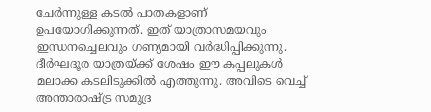ചേർന്നുള്ള കടല്‍ പാതകളാണ് ഉപയോഗിക്കുന്നത്. ഇത് യാത്രാസമയവും ഇന്ധനച്ചെലവും ഗണ്യമായി വർദ്ധിപ്പിക്കുന്നു. ദീർഘദൂര യാത്രയ്ക്ക് ശേഷം ഈ കപ്പലുകള്‍ മലാക്ക കടലിടുക്കില്‍ എത്തുന്നു. അവിടെ വെച്ച്‌ അന്താരാഷ്ട്ര സമുദ്ര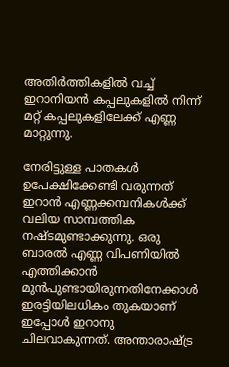അതിർത്തികളില്‍ വച്ച്‌ ഇറാനിയൻ കപ്പലുകളില്‍ നിന്ന് മറ്റ് കപ്പലുകളിലേക്ക് എണ്ണ മാറ്റുന്നു.

നേരിട്ടുള്ള പാതകള്‍ ഉപേക്ഷിക്കേണ്ടി വരുന്നത് ഇറാന്‍ എണ്ണക്കമ്പനികള്‍ക്ക് വലിയ സാമ്പത്തിക നഷ്ടമുണ്ടാക്കുന്നു. ഒരു ബാരല്‍ എണ്ണ വിപണിയില്‍ എത്തിക്കാൻ മുൻപുണ്ടായിരുന്നതിനേക്കാള്‍ ഇരട്ടിയിലധികം തുകയാണ് ഇപ്പോള്‍ ഇറാനു ചിലവാകുന്നത്. അന്താരാഷ്ട്ര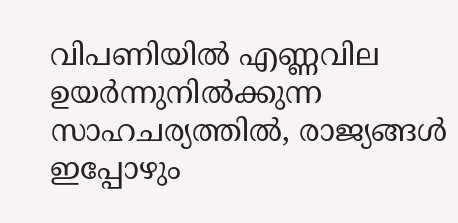വിപണിയില്‍ എണ്ണവില ഉയർന്നുനില്‍ക്കുന്ന സാഹചര്യത്തില്‍, രാജ്യങ്ങള്‍ ഇപ്പോഴും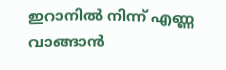ഇറാനില്‍ നിന്ന് എണ്ണ വാങ്ങാൻ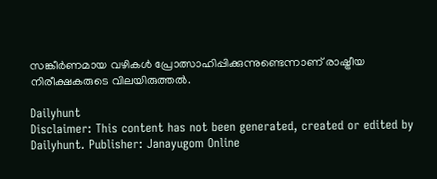സങ്കീർണമായ വഴികള്‍ പ്രോത്സാഹിപ്പിക്കുന്നുണ്ടെന്നാണ് രാഷ്ട്രീയ നിരീക്ഷകരുടെ വിലയിരുത്തല്‍.

Dailyhunt
Disclaimer: This content has not been generated, created or edited by Dailyhunt. Publisher: Janayugom Online